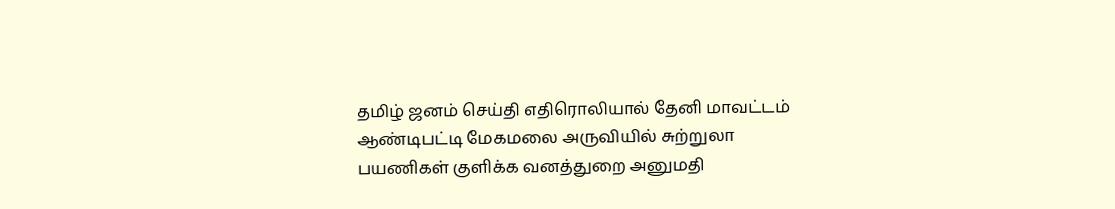தமிழ் ஜனம் செய்தி எதிரொலியால் தேனி மாவட்டம் ஆண்டிபட்டி மேகமலை அருவியில் சுற்றுலா பயணிகள் குளிக்க வனத்துறை அனுமதி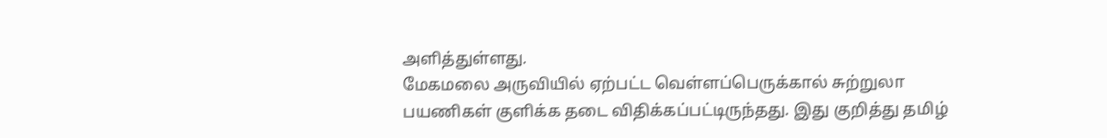அளித்துள்ளது.
மேகமலை அருவியில் ஏற்பட்ட வெள்ளப்பெருக்கால் சுற்றுலா பயணிகள் குளிக்க தடை விதிக்கப்பட்டிருந்தது. இது குறித்து தமிழ்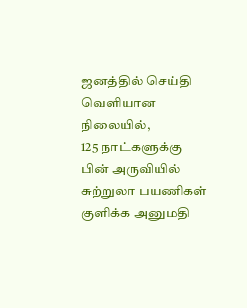ஜனத்தில் செய்தி வெளியான நிலையில்,
125 நாட்களுக்கு பின் அருவியில் சுற்றுலா பயணிகள் குளிக்க அனுமதி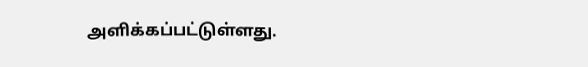அளிக்கப்பட்டுள்ளது.